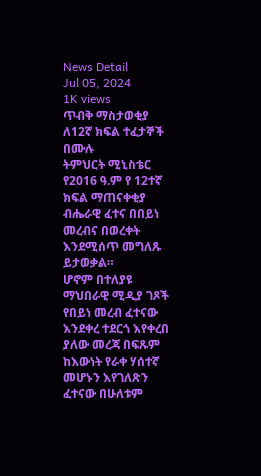News Detail
Jul 05, 2024
1K views
ጥብቅ ማስታወቂያ ለ12ኛ ክፍል ተፈታኞች በሙሉ
ትምህርት ሚኒስቴር የ2016 ዓ.ም የ 12ተኛ ክፍል ማጠናቀቂያ ብሔራዊ ፈተና በበይነ መረብና በወረቀት እንደሚሰጥ መግለጹ ይታወቃል።
ሆኖም በተለያዩ ማህበራዊ ሚዲያ ገጾች የበይነ መረብ ፈተናው እንደቀረ ተደርጎ እየቀረበ ያለው መረጃ በፍጹም ከእውነት የራቀ ሃሰተኛ መሆኑን እየገለጽን ፈተናው በሁለቱም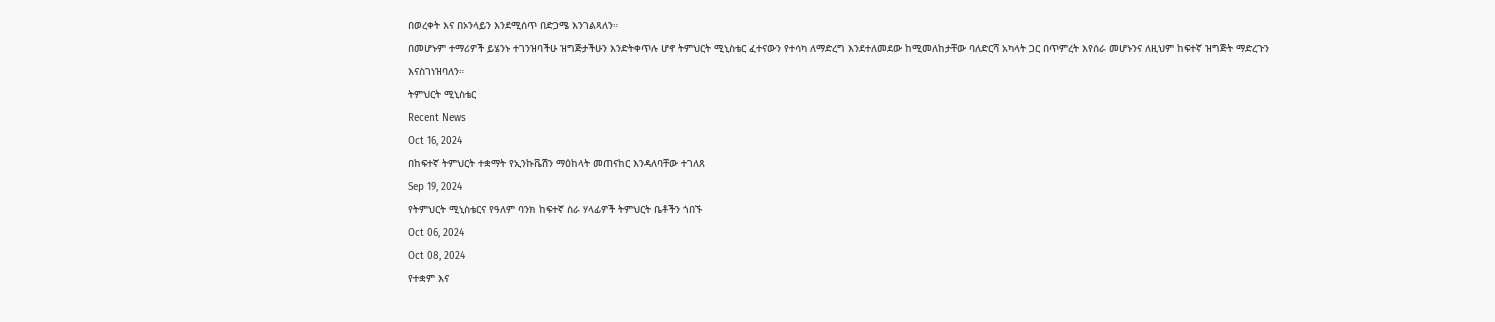በወረቀት እና በኦንላይን እንደሚሰጥ በድጋሜ እንገልጻለን።
በመሆኑም ተማሪዎች ይሄንኑ ተገንዝባችሁ ዝግጅታችሁን እንድትቀጥሉ ሆኖ ትምህርት ሚኒስቴር ፈተናውን የተሳካ ለማድረግ እንደተለመደው ከሚመለከታቸው ባለድርሻ አካላት ጋር በጥምረት እየሰራ መሆኑንና ለዚህም ከፍተኛ ዝግጅት ማድረጉን እናስገነዝባለን።
ትምህርት ሚኒስቴር
Recent News
Oct 16, 2024
በከፍተኛ ትምህርት ተቋማት የኢንኩቬሽን ማዕከላት መጠናከር እንዳለባቸው ተገለጸ
Sep 19, 2024
የትምህርት ሚኒስቴርና የዓለም ባንክ ከፍተኛ ስራ ሃላፊዎች ትምህርት ቤቶችን ጎበኙ
Oct 06, 2024
Oct 08, 2024
የተቋም እና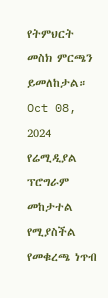የትምህርት መስክ ምርጫን ይመለከታል።
Oct 08, 2024
የሬሚዲያል ፕሮግራም መከታተል የሚያስችል የመቁረጫ ነጥብ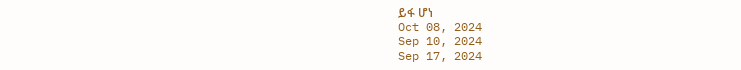ይፋ ሆነ
Oct 08, 2024
Sep 10, 2024
Sep 17, 2024